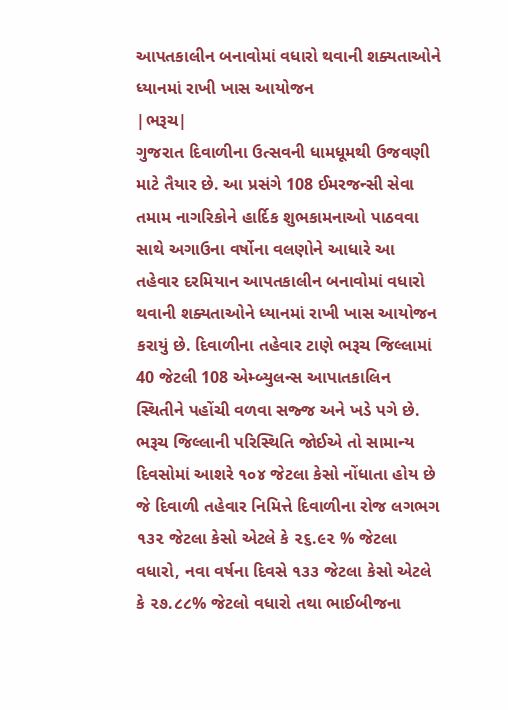આપતકાલીન બનાવોમાં વધારો થવાની શક્યતાઓને ધ્યાનમાં રાખી ખાસ આયોજન
|ભરૂચ|
ગુજરાત દિવાળીના ઉત્સવની ધામધૂમથી ઉજવણી માટે તૈયાર છે. આ પ્રસંગે 108 ઈમરજન્સી સેવા તમામ નાગરિકોને હાર્દિક શુભકામનાઓ પાઠવવા સાથે અગાઉના વર્ષોના વલણોને આધારે આ તહેવાર દરમિયાન આપતકાલીન બનાવોમાં વધારો થવાની શક્યતાઓને ધ્યાનમાં રાખી ખાસ આયોજન કરાયું છે. દિવાળીના તહેવાર ટાણે ભરૂચ જિલ્લામાં 40 જેટલી 108 એમ્બ્યુલન્સ આપાતકાલિન સ્થિતીને પહોંચી વળવા સજ્જ અને ખડે પગે છે.
ભરૂચ જિલ્લાની પરિસ્થિતિ જોઈએ તો સામાન્ય દિવસોમાં આશરે ૧૦૪ જેટલા કેસો નોંધાતા હોય છે જે દિવાળી તહેવાર નિમિત્તે દિવાળીના રોજ લગભગ ૧૩૨ જેટલા કેસો એટલે કે ૨૬.૯૨ % જેટલા વધારો, નવા વર્ષના દિવસે ૧૩૩ જેટલા કેસો એટલે કે ૨૭.૮૮% જેટલો વધારો તથા ભાઈબીજના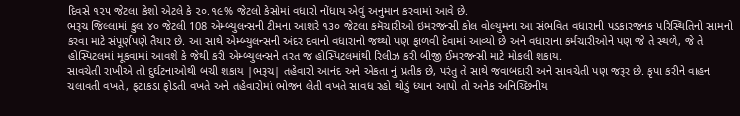દિવસે ૧૨૫ જેટલા કેશો એટલે કે ૨૦.૧૯% જેટલો કેસોમાં વધારો નોંધાય એવું અનુમાન કરવામાં આવે છે.
ભરૂચ જિલ્લામાં કુલ ૪૦ જેટલી 108 એમ્બ્યુલન્સની ટીમના આશરે ૧૩૦ જેટલા કમૅચારીઓ ઇમરજન્સી કોલ વોલ્યુમના આ સંભવિત વધારાની પડકારજનક પરિસ્થિતિનો સામનો કરવા માટે સંપૂર્ણપણે તૈયાર છે. આ સાથે એમ્બ્યુલન્સની અંદર દવાનો વધારાનો જથ્થો પણ ફાળવી દેવામાં આવ્યો છે અને વધારાના કર્મચારીઓને પણ જે તે સ્થળે, જે તે હોસ્પિટલમાં મૂકવામાં આવશે કે જેથી કરી એમ્બ્યુલન્સને તરત જ હોસ્પિટલમાંથી રિલીઝ કરી બીજી ઈમરજન્સી માટે મોકલી શકાય.
સાવચેતી રાખીએ તો દુર્ઘટનાઓથી બચી શકાય |ભરૂચ| તહેવારો આનંદ અને એકતા નું પ્રતીક છે, પરંતુ તે સાથે જવાબદારી અને સાવચેતી પણ જરૂર છે. કૃપા કરીને વાહન ચલાવતી વખતે, ફટાકડા ફોડતી વખતે અને તહેવારોમાં ભોજન લેતી વખતે સાવધ રહો થોડું ધ્યાન આપો તો અનેક અનિચ્છિનીય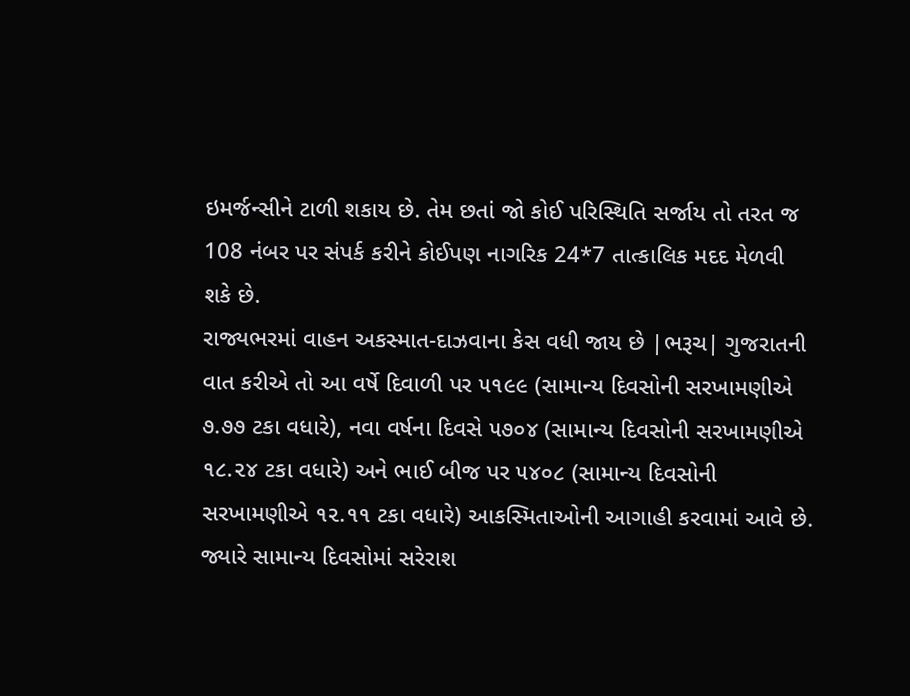ઇમર્જન્સીને ટાળી શકાય છે. તેમ છતાં જો કોઈ પરિસ્થિતિ સર્જાય તો તરત જ 108 નંબર પર સંપર્ક કરીને કોઈપણ નાગરિક 24*7 તાત્કાલિક મદદ મેળવી શકે છે.
રાજ્યભરમાં વાહન અકસ્માત-દાઝવાના કેસ વધી જાય છે |ભરૂચ| ગુજરાતની વાત કરીએ તો આ વર્ષે દિવાળી પર ૫૧૯૯ (સામાન્ય દિવસોની સરખામણીએ ૭.૭૭ ટકા વધારે), નવા વર્ષના દિવસે ૫૭૦૪ (સામાન્ય દિવસોની સરખામણીએ ૧૮.૨૪ ટકા વધારે) અને ભાઈ બીજ પર ૫૪૦૮ (સામાન્ય દિવસોની સરખામણીએ ૧૨.૧૧ ટકા વધારે) આકસ્મિતાઓની આગાહી કરવામાં આવે છે. જ્યારે સામાન્ય દિવસોમાં સરેરાશ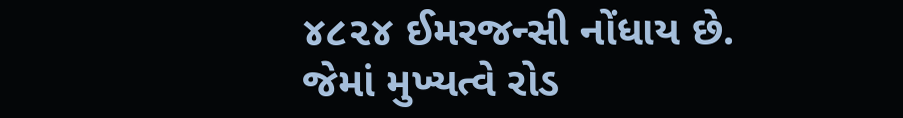૪૮૨૪ ઈમરજન્સી નોંધાય છે. જેમાં મુખ્યત્વે રોડ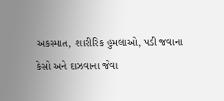અકસ્માત, શારીરિક હુમલાઓ, પડી જવાના કેસો અને દાઝવાના જેવા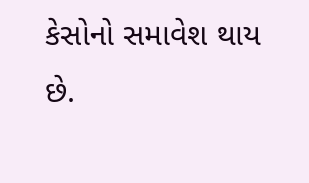કેસોનો સમાવેશ થાય છે.